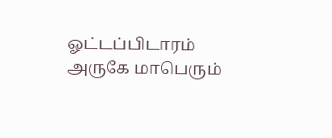ஓட்டப்பிடாரம் அருகே மாபெரும்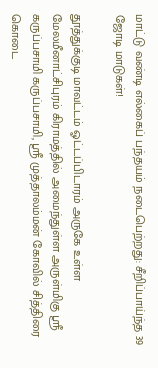மாட்டு வண்டி எல்கைப் பந்தயம் நடைபெற்றது: சீறிப்பாய்ந்த 39 ஜோடி மாடுகள்!

தூத்துக்குடி மாவட்டம் ஓட்டப்பிடாரம் அருகே உள்ள மேலமீனாட்சிபுரம் கிராமத்தில் அமைந்துள்ள அருள்மிகு ஸ்ரீ கருப்பசாமி கருப்பசாமி, ஸ்ரீ முத்தாலம்மன் கோவில் சித்திரை கொடை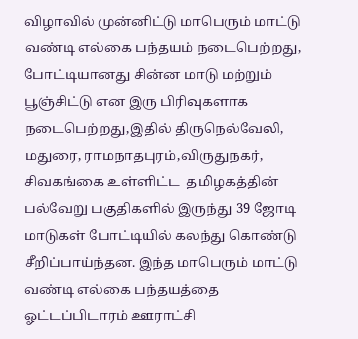விழாவில் முன்னிட்டு மாபெரும் மாட்டு வண்டி எல்கை பந்தயம் நடைபெற்றது, போட்டியானது சின்ன மாடு மற்றும் பூஞ்சிட்டு என இரு பிரிவுகளாக நடைபெற்றது,இதில் திருநெல்வேலி, மதுரை, ராமநாதபுரம்,விருதுநகர், சிவகங்கை உள்ளிட்ட  தமிழகத்தின் பல்வேறு பகுதிகளில் இருந்து 39 ஜோடி மாடுகள் போட்டியில் கலந்து கொண்டு சீறிப்பாய்ந்தன. இந்த மாபெரும் மாட்டு வண்டி எல்கை பந்தயத்தை ஓட்டப்பிடாரம் ஊராட்சி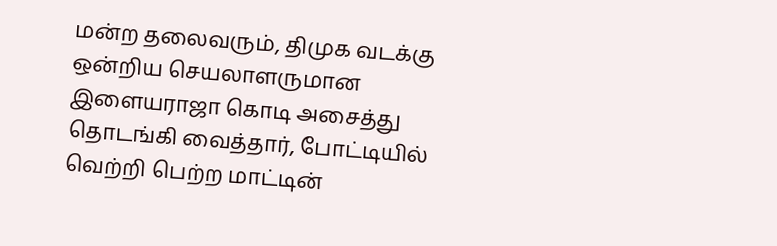மன்ற தலைவரும், திமுக வடக்கு ஒன்றிய செயலாளருமான இளையராஜா கொடி அசைத்து தொடங்கி வைத்தார், போட்டியில் வெற்றி பெற்ற மாட்டின்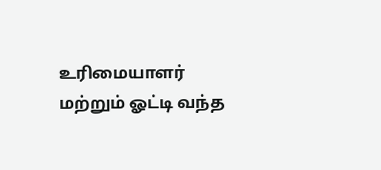உரிமையாளர் மற்றும் ஓட்டி வந்த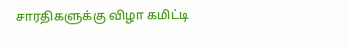சாரதிகளுக்கு விழா கமிட்டி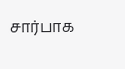சார்பாக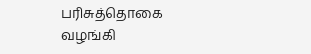பரிசுத்தொகை வழங்கி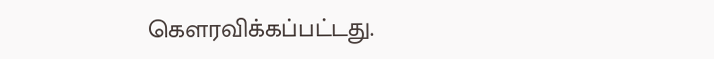கௌரவிக்கப்பட்டது.